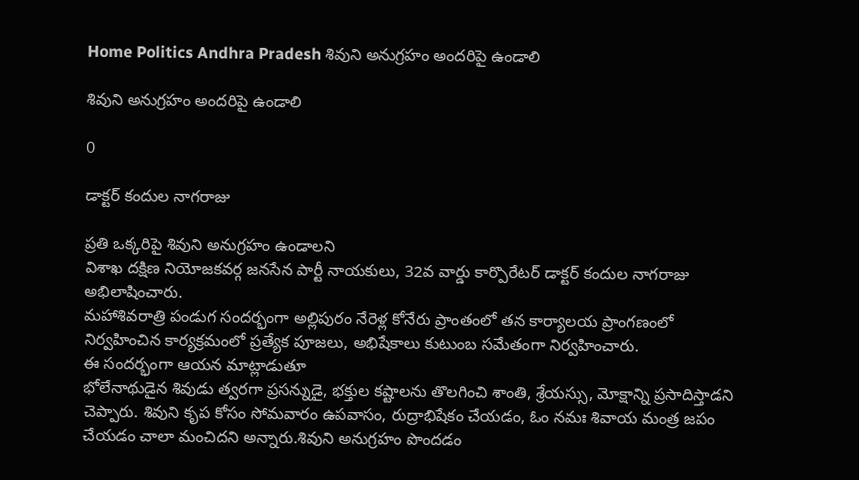Home Politics Andhra Pradesh శివుని అనుగ్రహం అందరిపై ఉండాలి

శివుని అనుగ్రహం అందరిపై ఉండాలి

0

డాక్టర్ కందుల నాగరాజు

ప్రతి ఒక్కరిపై శివుని అనుగ్రహం ఉండాలని
విశాఖ దక్షిణ నియోజకవర్గ జనసేన పార్టీ నాయకులు, 32వ వార్డు కార్పొరేటర్ డాక్టర్ కందుల నాగరాజు అభిలాషించారు.
మహాశివరాత్రి పండుగ సందర్భంగా అల్లిపురం నేరెళ్ల కోనేరు ప్రాంతంలో తన కార్యాలయ ప్రాంగణంలో నిర్వహించిన కార్యక్రమంలో ప్రత్యేక పూజలు, అభిషేకాలు కుటుంబ సమేతంగా నిర్వహించారు.
ఈ సందర్భంగా ఆయన మాట్లాడుతూ
భోలేనాథుడైన శివుడు త్వరగా ప్రసన్నుడై, భక్తుల కష్టాలను తొలగించి శాంతి, శ్రేయస్సు, మోక్షాన్ని ప్రసాదిస్తాడని చెప్పారు. శివుని కృప కోసం సోమవారం ఉపవాసం, రుద్రాభిషేకం చేయడం, ఓం నమః శివాయ మంత్ర జపం చేయడం చాలా మంచిదని అన్నారు.శివుని అనుగ్రహం పొందడం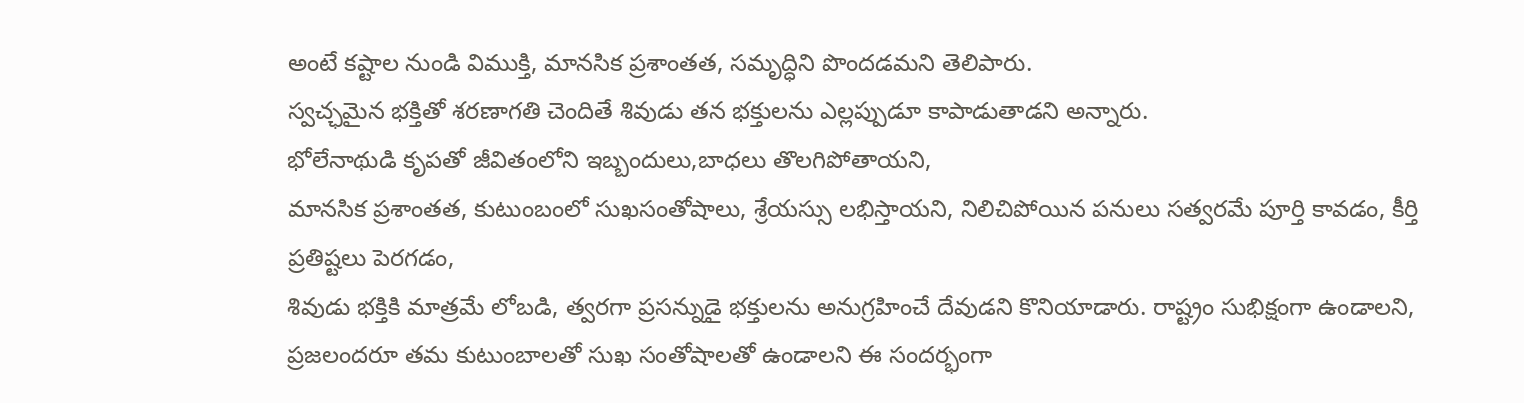అంటే కష్టాల నుండి విముక్తి, మానసిక ప్రశాంతత, సమృద్ధిని పొందడమని తెలిపారు.
స్వచ్ఛమైన భక్తితో శరణాగతి చెందితే శివుడు తన భక్తులను ఎల్లప్పుడూ కాపాడుతాడని అన్నారు.
భోలేనాథుడి కృపతో జీవితంలోని ఇబ్బందులు,బాధలు తొలగిపోతాయని,
మానసిక ప్రశాంతత, కుటుంబంలో సుఖసంతోషాలు, శ్రేయస్సు లభిస్తాయని, నిలిచిపోయిన పనులు సత్వరమే పూర్తి కావడం, కీర్తి ప్రతిష్టలు పెరగడం,
శివుడు భక్తికి మాత్రమే లోబడి, త్వరగా ప్రసన్నుడై భక్తులను అనుగ్రహించే దేవుడని కొనియాడారు. రాష్ట్రం సుభిక్షంగా ఉండాలని, ప్రజలందరూ తమ కుటుంబాలతో సుఖ సంతోషాలతో ఉండాలని ఈ సందర్భంగా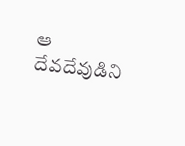ఆ దేవదేవుడిని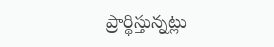ప్రార్థిస్తున్నట్లు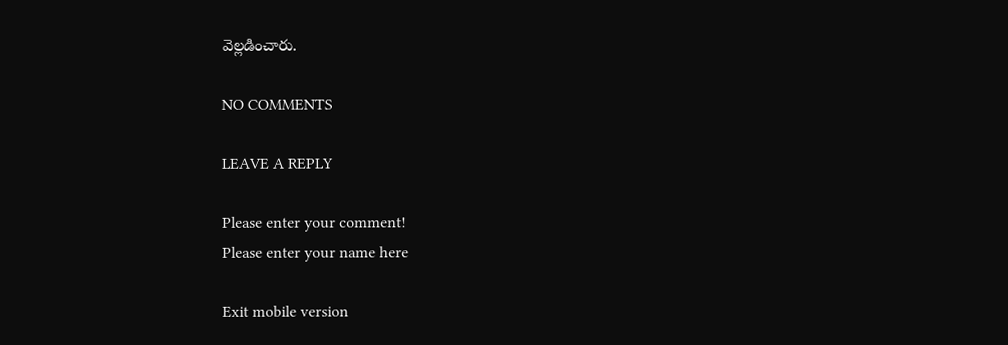వెల్లడించారు.

NO COMMENTS

LEAVE A REPLY

Please enter your comment!
Please enter your name here

Exit mobile version